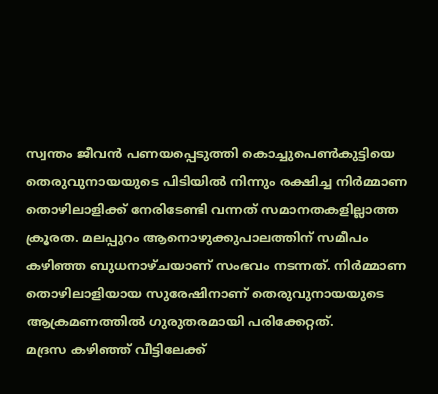സ്വന്തം ജീവൻ പണയപ്പെടുത്തി കൊച്ചുപെൺകുട്ടിയെ തെരുവുനായയുടെ പിടിയിൽ നിന്നും രക്ഷിച്ച നിർമ്മാണ തൊഴിലാളിക്ക് നേരിടേണ്ടി വന്നത് സമാനതകളില്ലാത്ത ക്രൂരത. മലപ്പുറം ആനൊഴുക്കുപാലത്തിന് സമീപം കഴിഞ്ഞ ബുധനാഴ്ചയാണ് സംഭവം നടന്നത്. നിർമ്മാണ തൊഴിലാളിയായ സുരേഷിനാണ് തെരുവുനായയുടെ ആക്രമണത്തിൽ ഗുരുതരമായി പരിക്കേറ്റത്.
മദ്രസ കഴിഞ്ഞ് വീട്ടിലേക്ക്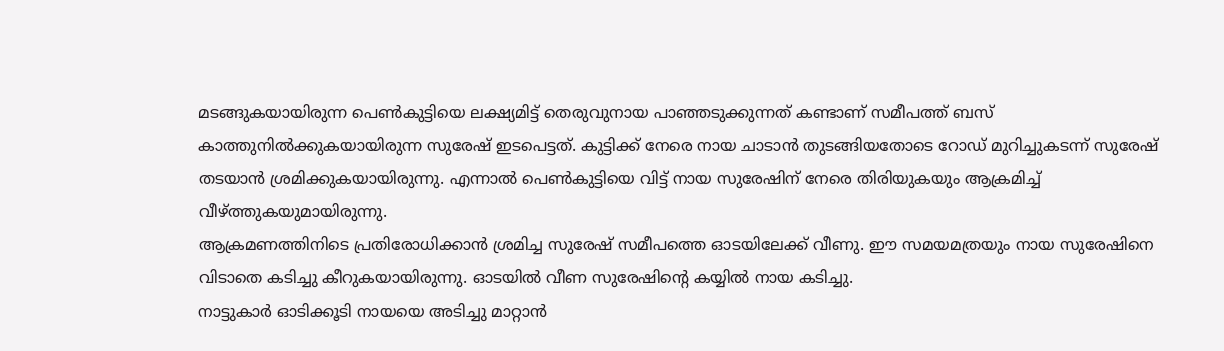മടങ്ങുകയായിരുന്ന പെൺകുട്ടിയെ ലക്ഷ്യമിട്ട് തെരുവുനായ പാഞ്ഞടുക്കുന്നത് കണ്ടാണ് സമീപത്ത് ബസ് കാത്തുനിൽക്കുകയായിരുന്ന സുരേഷ് ഇടപെട്ടത്. കുട്ടിക്ക് നേരെ നായ ചാടാൻ തുടങ്ങിയതോടെ റോഡ് മുറിച്ചുകടന്ന് സുരേഷ് തടയാൻ ശ്രമിക്കുകയായിരുന്നു. എന്നാൽ പെൺകുട്ടിയെ വിട്ട് നായ സുരേഷിന് നേരെ തിരിയുകയും ആക്രമിച്ച് വീഴ്ത്തുകയുമായിരുന്നു.
ആക്രമണത്തിനിടെ പ്രതിരോധിക്കാൻ ശ്രമിച്ച സുരേഷ് സമീപത്തെ ഓടയിലേക്ക് വീണു. ഈ സമയമത്രയും നായ സുരേഷിനെ വിടാതെ കടിച്ചു കീറുകയായിരുന്നു. ഓടയിൽ വീണ സുരേഷിന്റെ കയ്യിൽ നായ കടിച്ചു.
നാട്ടുകാർ ഓടിക്കൂടി നായയെ അടിച്ചു മാറ്റാൻ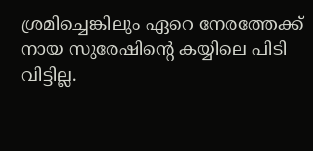ശ്രമിച്ചെങ്കിലും ഏറെ നേരത്തേക്ക് നായ സുരേഷിന്റെ കയ്യിലെ പിടി വിട്ടില്ല.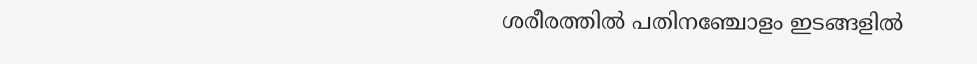ശരീരത്തിൽ പതിനഞ്ചോളം ഇടങ്ങളിൽ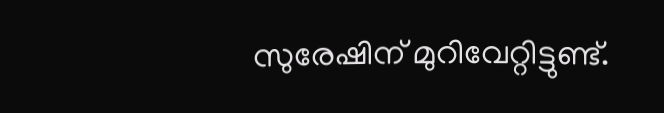സുരേഷിന് മുറിവേറ്റിട്ടുണ്ട്.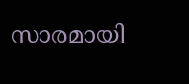സാരമായി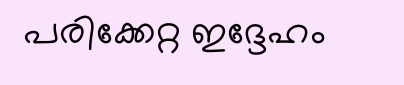പരിക്കേറ്റ ഇദ്ദേഹം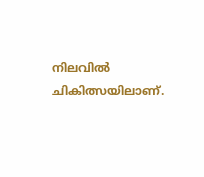നിലവിൽ ചികിത്സയിലാണ്.